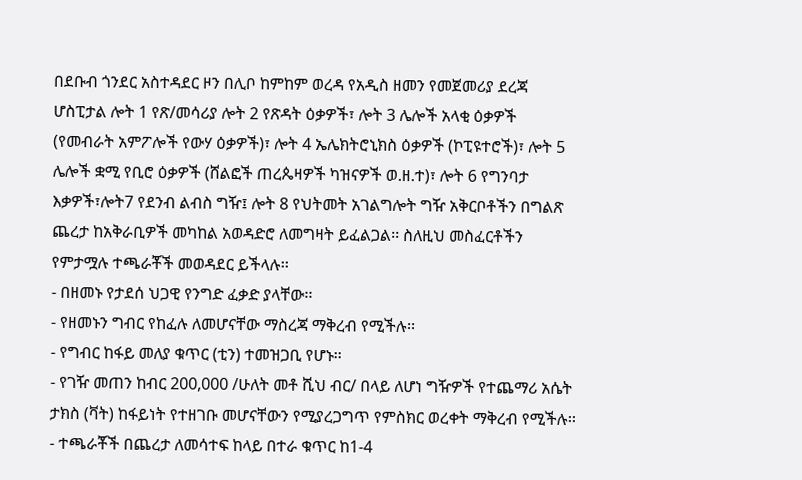በደቡብ ጎንደር አስተዳደር ዞን በሊቦ ከምከም ወረዳ የአዲስ ዘመን የመጀመሪያ ደረጃ ሆስፒታል ሎት 1 የጽ/መሳሪያ ሎት 2 የጽዳት ዕቃዎች፣ ሎት 3 ሌሎች አላቂ ዕቃዎች (የመብራት አምፖሎች የውሃ ዕቃዎች)፣ ሎት 4 ኤሌክትሮኒክስ ዕቃዎች (ኮፒዩተሮች)፣ ሎት 5 ሌሎች ቋሚ የቢሮ ዕቃዎች (ሸልፎች ጠረጴዛዎች ካዝናዎች ወ.ዘ.ተ)፣ ሎት 6 የግንባታ እቃዎች፣ሎት7 የደንብ ልብስ ግዥ፤ ሎት 8 የህትመት አገልግሎት ግዥ አቅርቦቶችን በግልጽ ጨረታ ከአቅራቢዎች መካከል አወዳድሮ ለመግዛት ይፈልጋል፡፡ ስለዚህ መስፈርቶችን የምታሟሉ ተጫራቾች መወዳደር ይችላሉ፡፡
- በዘመኑ የታደሰ ህጋዊ የንግድ ፈቃድ ያላቸው፡፡
- የዘመኑን ግብር የከፈሉ ለመሆናቸው ማስረጃ ማቅረብ የሚችሉ፡፡
- የግብር ከፋይ መለያ ቁጥር (ቲን) ተመዝጋቢ የሆኑ፡፡
- የገዥ መጠን ከብር 200,000 /ሁለት መቶ ሺህ ብር/ በላይ ለሆነ ግዥዎች የተጨማሪ አሴት ታክስ (ቫት) ከፋይነት የተዘገቡ መሆናቸውን የሚያረጋግጥ የምስክር ወረቀት ማቅረብ የሚችሉ፡፡
- ተጫራቾች በጨረታ ለመሳተፍ ከላይ በተራ ቁጥር ከ1-4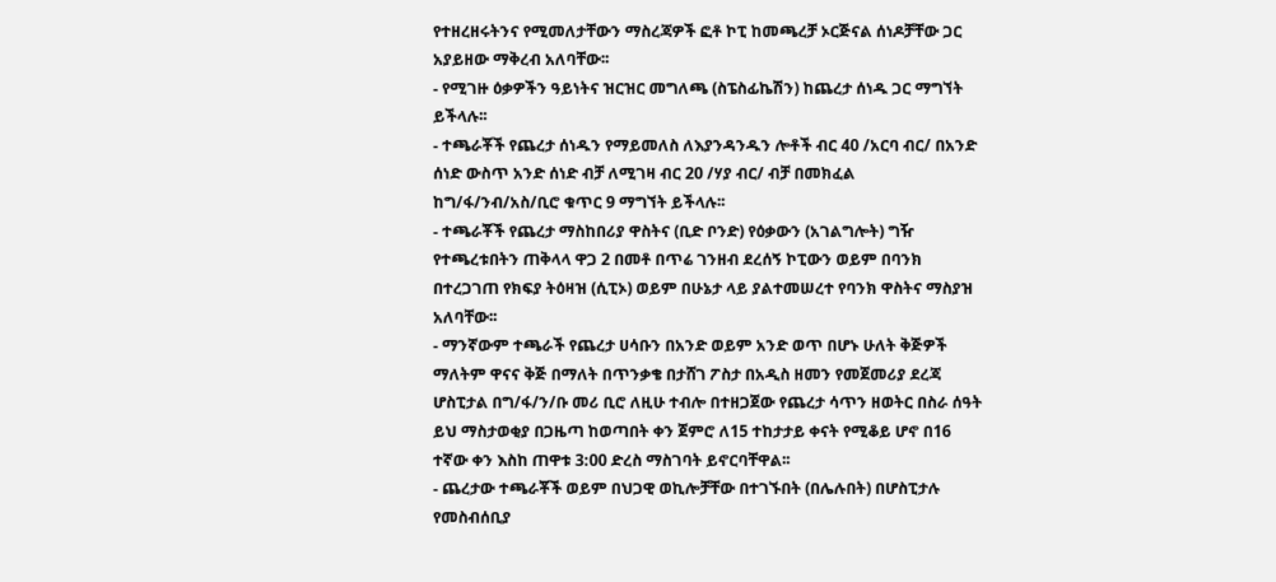የተዘረዘሩትንና የሚመለታቸውን ማስረጃዎች ፎቶ ኮፒ ከመጫረቻ ኦርጅናል ሰነዶቻቸው ጋር አያይዘው ማቅረብ አለባቸው፡፡
- የሚገዙ ዕቃዎችን ዓይነትና ዝርዝር መግለጫ (ስፔስፊኬሽን) ከጨረታ ሰነዱ ጋር ማግኘት ይችላሉ፡፡
- ተጫራቾች የጨረታ ሰነዱን የማይመለስ ለእያንዳንዱን ሎቶች ብር 40 /አርባ ብር/ በአንድ ሰነድ ውስጥ አንድ ሰነድ ብቻ ለሚገዛ ብር 20 /ሃያ ብር/ ብቻ በመክፈል ከግ/ፋ/ንብ/አስ/ቢሮ ቁጥር 9 ማግኘት ይችላሉ፡፡
- ተጫራቾች የጨረታ ማስከበሪያ ዋስትና (ቢድ ቦንድ) የዕቃውን (አገልግሎት) ግዥ የተጫረቱበትን ጠቅላላ ዋጋ 2 በመቶ በጥሬ ገንዘብ ደረሰኝ ኮፒውን ወይም በባንክ በተረጋገጠ የክፍያ ትዕዛዝ (ሲፒኦ) ወይም በሁኔታ ላይ ያልተመሠረተ የባንክ ዋስትና ማስያዝ አለባቸው፡፡
- ማንኛውም ተጫራች የጨረታ ሀሳቡን በአንድ ወይም አንድ ወጥ በሆኑ ሁለት ቅጅዎች ማለትም ዋናና ቅጅ በማለት በጥንቃቄ በታሸገ ፖስታ በአዲስ ዘመን የመጀመሪያ ደረጃ ሆስፒታል በግ/ፋ/ን/ቡ መሪ ቢሮ ለዚሁ ተብሎ በተዘጋጀው የጨረታ ሳጥን ዘወትር በስራ ሰዓት ይህ ማስታወቂያ በጋዜጣ ከወጣበት ቀን ጀምሮ ለ15 ተከታታይ ቀናት የሚቆይ ሆኖ በ16 ተኛው ቀን እስከ ጠዋቱ 3:00 ድረስ ማስገባት ይኖርባቸዋል፡፡
- ጨረታው ተጫራቾች ወይም በህጋዊ ወኪሎቻቸው በተገኙበት (በሌሉበት) በሆስፒታሉ የመስብሰቢያ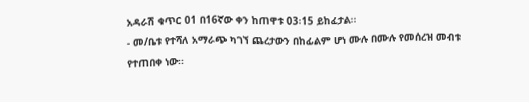አዳራሽ ቁጥር 01 በ16ኛው ቀን ከጠዋቱ 03፡15 ይከፈታል፡፡
- መ/ቤቱ የተሻለ አማራጭ ካገኘ ጨረታውን በከፊልም ሆነ ሙሉ በሙሉ የመሰረዝ መብቱ የተጠበቀ ነው፡፡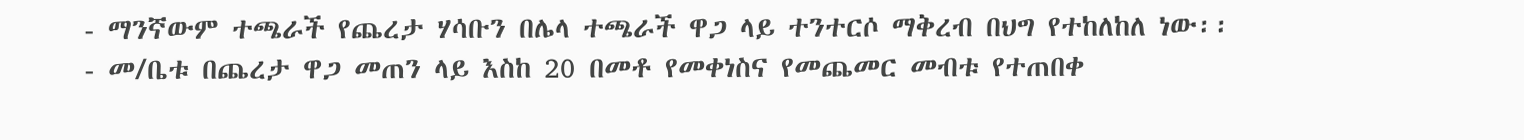- ማንኛውም ተጫራች የጨረታ ሃሳቡን በሌላ ተጫራች ዋጋ ላይ ተንተርሶ ማቅረብ በህግ የተከለከለ ነው፡፡
- መ/ቤቱ በጨረታ ዋጋ መጠን ላይ እስከ 20 በመቶ የመቀነስና የመጨመር መብቱ የተጠበቀ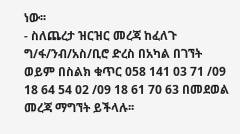ነው፡፡
- ስለጨረታ ዝርዝር መረጃ ከፈለጉ ግ/ፋ/ንብ/አስ/ቢሮ ድረስ በአካል በገኘት ወይም በስልክ ቁጥር 058 141 03 71 /09 18 64 54 02 /09 18 61 70 63 በመደወል መረጃ ማግኘት ይችላሉ፡፡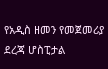የአዲስ ዘመን የመጀመሪያ ደረጃ ሆስፒታል